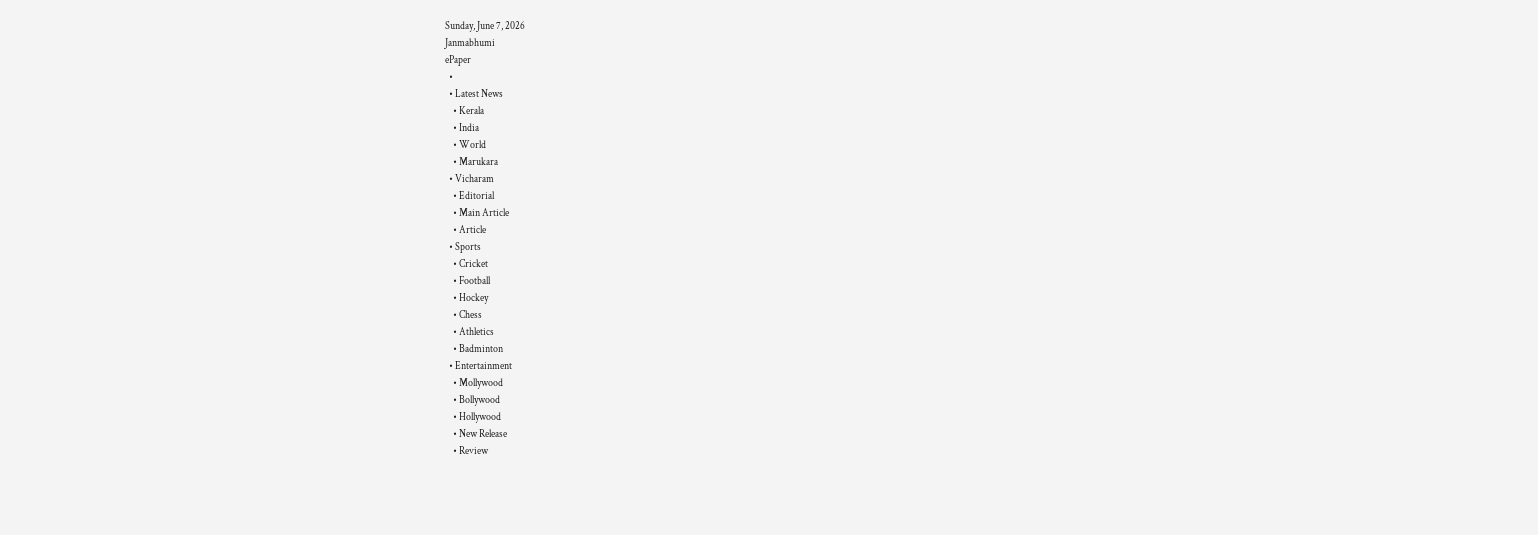Sunday, June 7, 2026
Janmabhumi
ePaper
  •
  • Latest News
    • Kerala
    • India
    • World
    • Marukara
  • Vicharam
    • Editorial
    • Main Article
    • Article
  • Sports
    • Cricket
    • Football
    • Hockey
    • Chess
    • Athletics
    • Badminton
  • Entertainment
    • Mollywood
    • Bollywood
    • Hollywood
    • New Release
    • Review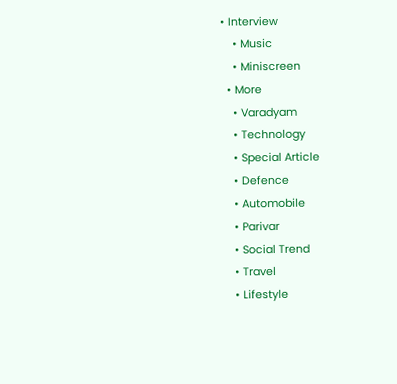• Interview
    • Music
    • Miniscreen
  • More
    • Varadyam
    • Technology
    • Special Article
    • Defence
    • Automobile
    • Parivar
    • Social Trend
    • Travel
    • Lifestyle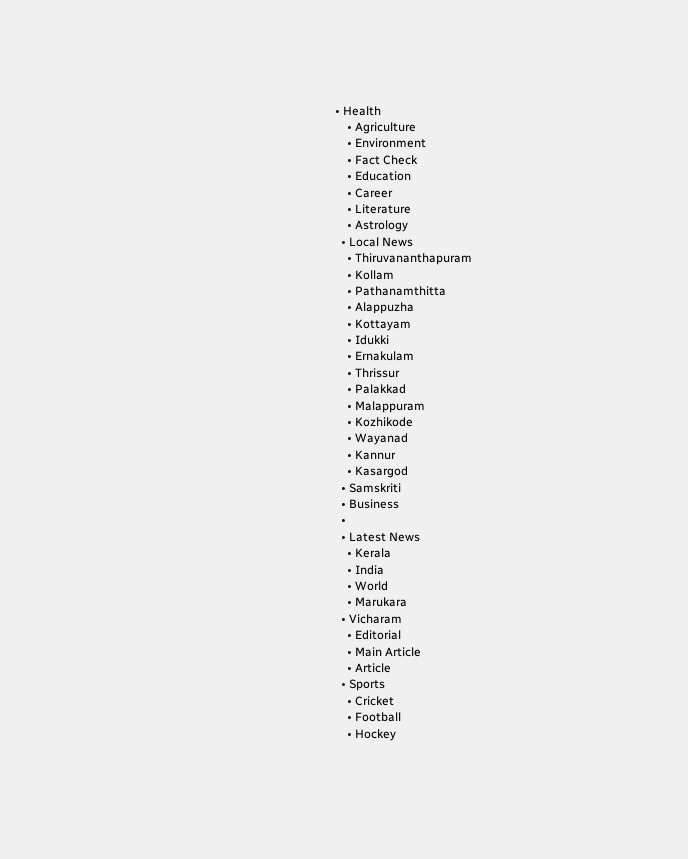• Health
    • Agriculture
    • Environment
    • Fact Check
    • Education
    • Career
    • Literature
    • Astrology
  • Local News
    • Thiruvananthapuram
    • Kollam
    • Pathanamthitta
    • Alappuzha
    • Kottayam
    • Idukki
    • Ernakulam
    • Thrissur
    • Palakkad
    • Malappuram
    • Kozhikode
    • Wayanad
    • Kannur
    • Kasargod
  • Samskriti
  • Business
  •
  • Latest News
    • Kerala
    • India
    • World
    • Marukara
  • Vicharam
    • Editorial
    • Main Article
    • Article
  • Sports
    • Cricket
    • Football
    • Hockey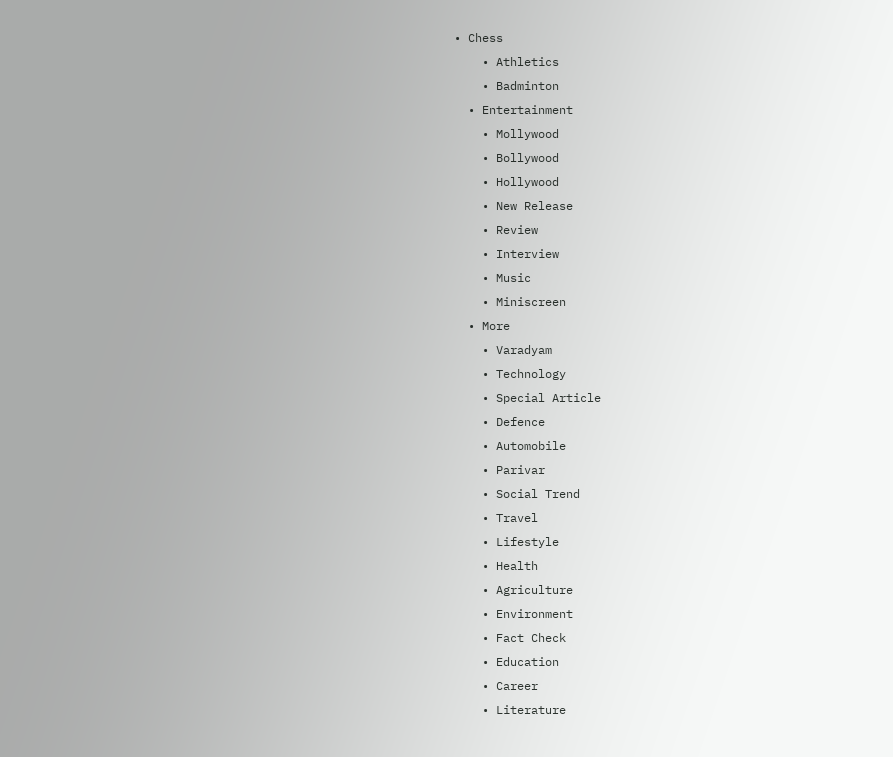• Chess
    • Athletics
    • Badminton
  • Entertainment
    • Mollywood
    • Bollywood
    • Hollywood
    • New Release
    • Review
    • Interview
    • Music
    • Miniscreen
  • More
    • Varadyam
    • Technology
    • Special Article
    • Defence
    • Automobile
    • Parivar
    • Social Trend
    • Travel
    • Lifestyle
    • Health
    • Agriculture
    • Environment
    • Fact Check
    • Education
    • Career
    • Literature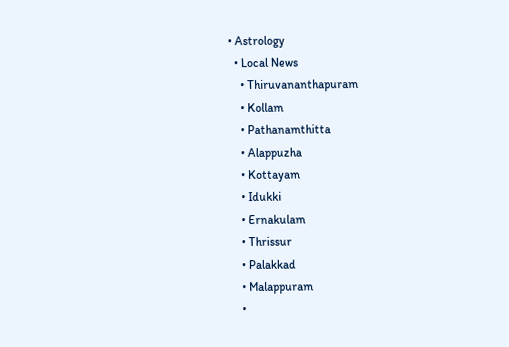• Astrology
  • Local News
    • Thiruvananthapuram
    • Kollam
    • Pathanamthitta
    • Alappuzha
    • Kottayam
    • Idukki
    • Ernakulam
    • Thrissur
    • Palakkad
    • Malappuram
    •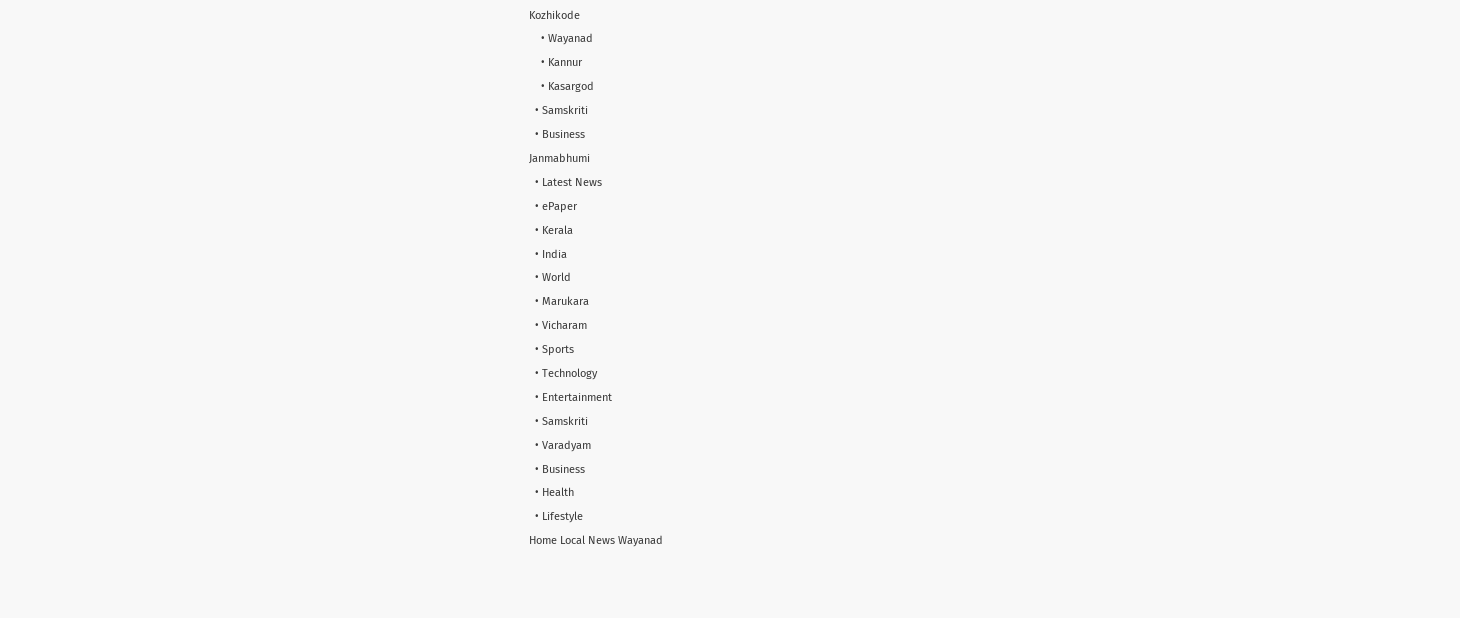Kozhikode
    • Wayanad
    • Kannur
    • Kasargod
  • Samskriti
  • Business
Janmabhumi
  • Latest News
  • ePaper
  • Kerala
  • India
  • World
  • Marukara
  • Vicharam
  • Sports
  • Technology
  • Entertainment
  • Samskriti
  • Varadyam
  • Business
  • Health
  • Lifestyle
Home Local News Wayanad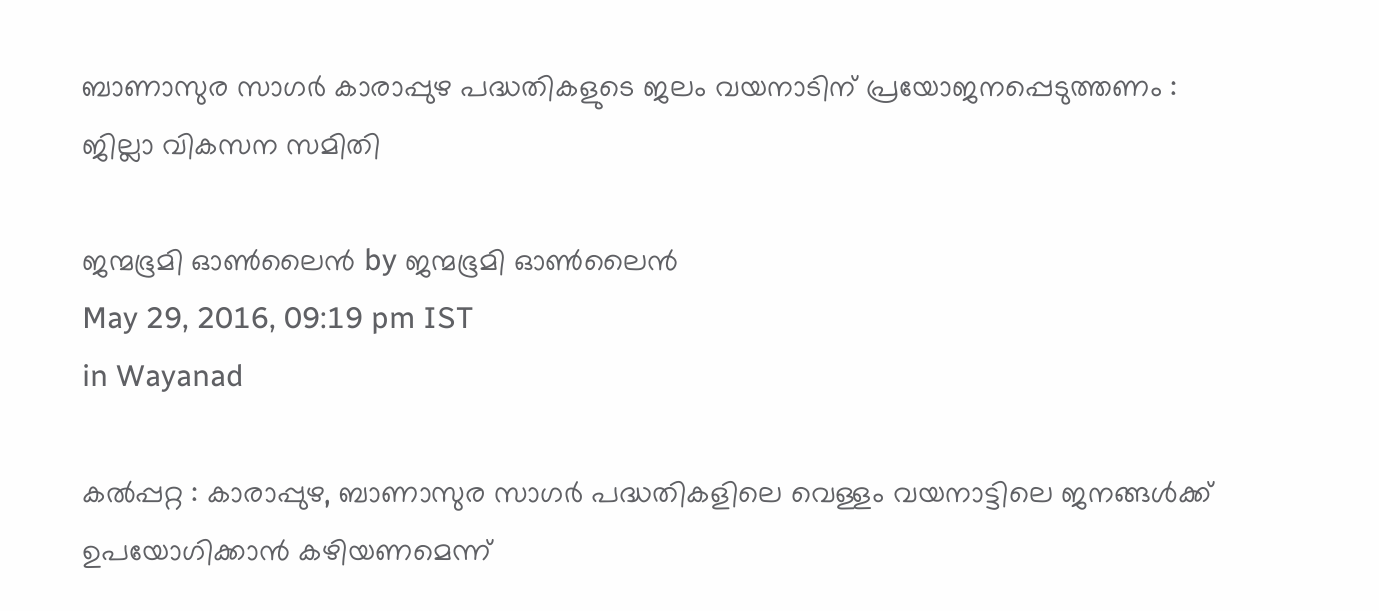ബാണാസുര സാഗര്‍ കാരാപ്പുഴ പദ്ധതികളുടെ ജലം വയനാടിന് പ്രയോജനപ്പെടുത്തണം : ജില്ലാ വികസന സമിതി

ജന്മഭൂമി ഓണ്‍ലൈന്‍ by ജന്മഭൂമി ഓണ്‍ലൈന്‍
May 29, 2016, 09:19 pm IST
in Wayanad

കല്‍പ്പറ്റ : കാരാപ്പുഴ, ബാണാസുര സാഗര്‍ പദ്ധതികളിലെ വെള്ളം വയനാട്ടിലെ ജനങ്ങള്‍ക്ക് ഉപയോഗിക്കാന്‍ കഴിയണമെന്ന്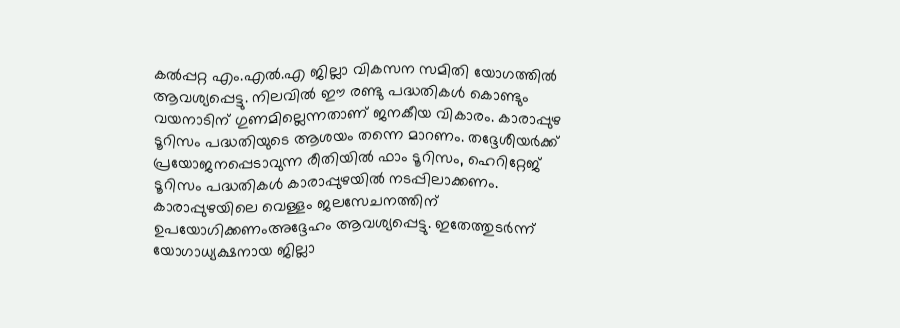കല്‍പ്പറ്റ എം.എല്‍.എ ജില്ലാ വികസന സമിതി യോഗത്തില്‍ ആവശ്യപ്പെട്ടു. നിലവില്‍ ഈ രണ്ടു പദ്ധതികള്‍ കൊണ്ടും വയനാടിന് ഗുണമില്ലെന്നതാണ് ജനകീയ വികാരം. കാരാപ്പുഴ ടൂറിസം പദ്ധതിയുടെ ആശയം തന്നെ മാറണം. തദ്ദേശീയര്‍ക്ക് പ്രയോജനപ്പെടാവുന്ന രീതിയില്‍ ഫാം ടൂറിസം, ഹെറിറ്റേജ് ടൂറിസം പദ്ധതികള്‍ കാരാപ്പുഴയില്‍ നടപ്പിലാക്കണം. കാരാപ്പുഴയിലെ വെള്ളം ജലസേചനത്തിന് ഉപയോഗിക്കണംഅദ്ദേഹം ആവശ്യപ്പെട്ടു. ഇതേത്തുടര്‍ന്ന് യോഗാധ്യക്ഷനായ ജില്ലാ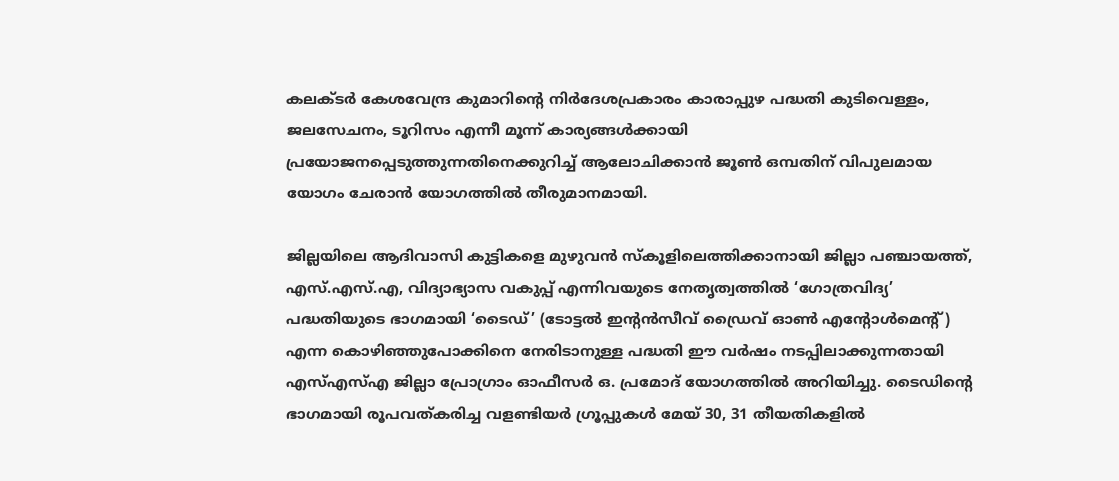കലക്ടര്‍ കേശവേന്ദ്ര കുമാറിന്റെ നിര്‍ദേശപ്രകാരം കാരാപ്പുഴ പദ്ധതി കുടിവെള്ളം, ജലസേചനം, ടൂറിസം എന്നീ മൂന്ന് കാര്യങ്ങള്‍ക്കായി പ്രയോജനപ്പെടുത്തുന്നതിനെക്കുറിച്ച് ആലോചിക്കാന്‍ ജൂണ്‍ ഒമ്പതിന് വിപുലമായ യോഗം ചേരാന്‍ യോഗത്തില്‍ തീരുമാനമായി.

ജില്ലയിലെ ആദിവാസി കുട്ടികളെ മുഴുവന്‍ സ്‌കൂളിലെത്തിക്കാനായി ജില്ലാ പഞ്ചായത്ത്, എസ്.എസ്.എ, വിദ്യാഭ്യാസ വകുപ്പ് എന്നിവയുടെ നേതൃത്വത്തില്‍ ‘ഗോത്രവിദ്യ’ പദ്ധതിയുടെ ഭാഗമായി ‘ടൈഡ്’ (ടോട്ടല്‍ ഇന്റന്‍സീവ് ഡ്രൈവ് ഓണ്‍ എന്റോള്‍മെന്റ്) എന്ന കൊഴിഞ്ഞുപോക്കിനെ നേരിടാനുള്ള പദ്ധതി ഈ വര്‍ഷം നടപ്പിലാക്കുന്നതായി എസ്എസ്എ ജില്ലാ പ്രോഗ്രാം ഓഫീസര്‍ ഒ. പ്രമോദ് യോഗത്തില്‍ അറിയിച്ചു. ടൈഡിന്റെ ഭാഗമായി രൂപവത്കരിച്ച വളണ്ടിയര്‍ ഗ്രൂപ്പുകള്‍ മേയ് 30, 31 തീയതികളില്‍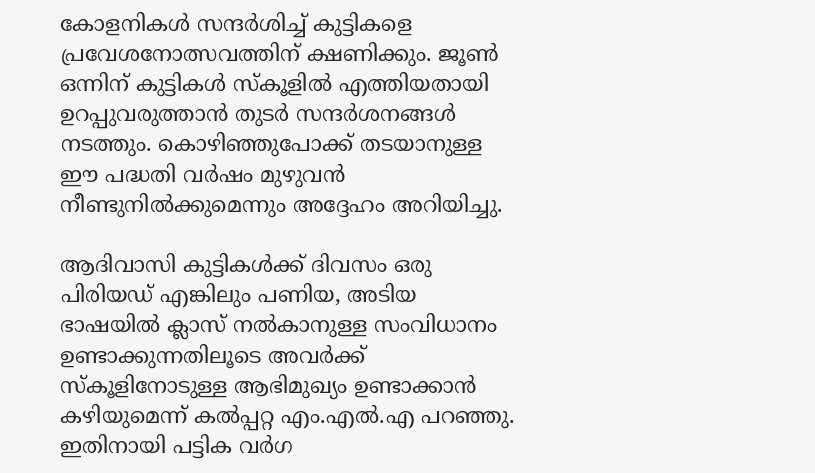കോളനികള്‍ സന്ദര്‍ശിച്ച് കുട്ടികളെ പ്രവേശനോത്സവത്തിന് ക്ഷണിക്കും. ജൂണ്‍ ഒന്നിന് കുട്ടികള്‍ സ്‌കൂളില്‍ എത്തിയതായി ഉറപ്പുവരുത്താന്‍ തുടര്‍ സന്ദര്‍ശനങ്ങള്‍ നടത്തും. കൊഴിഞ്ഞുപോക്ക് തടയാനുള്ള ഈ പദ്ധതി വര്‍ഷം മുഴുവന്‍ നീണ്ടുനില്‍ക്കുമെന്നും അദ്ദേഹം അറിയിച്ചു.

ആദിവാസി കുട്ടികള്‍ക്ക് ദിവസം ഒരു പിരിയഡ് എങ്കിലും പണിയ, അടിയ ഭാഷയില്‍ ക്ലാസ് നല്‍കാനുള്ള സംവിധാനം ഉണ്ടാക്കുന്നതിലൂടെ അവര്‍ക്ക് സ്‌കൂളിനോടുള്ള ആഭിമുഖ്യം ഉണ്ടാക്കാന്‍ കഴിയുമെന്ന് കല്‍പ്പറ്റ എം.എല്‍.എ പറഞ്ഞു. ഇതിനായി പട്ടിക വര്‍ഗ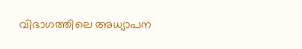വിഭാഗത്തിലെ അധ്യാപന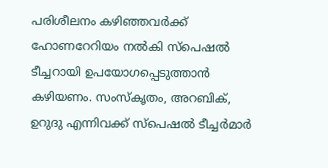പരിശീലനം കഴിഞ്ഞവര്‍ക്ക് ഹോണറേറിയം നല്‍കി സ്‌പെഷല്‍ ടീച്ചറായി ഉപയോഗപ്പെടുത്താന്‍ കഴിയണം. സംസ്‌കൃതം, അറബിക്, ഉറുദു എന്നിവക്ക് സ്‌പെഷല്‍ ടീച്ചര്‍മാര്‍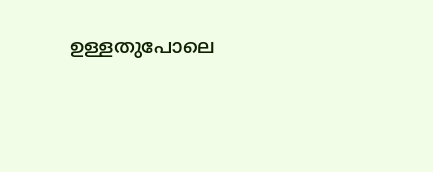ഉള്ളതുപോലെ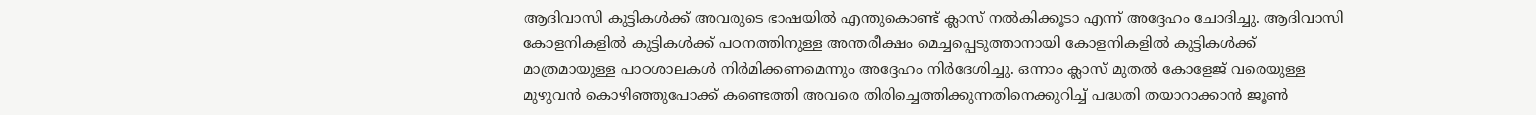ആദിവാസി കുട്ടികള്‍ക്ക് അവരുടെ ഭാഷയില്‍ എന്തുകൊണ്ട് ക്ലാസ് നല്‍കിക്കൂടാ എന്ന് അദ്ദേഹം ചോദിച്ചു. ആദിവാസി കോളനികളില്‍ കുട്ടികള്‍ക്ക് പഠനത്തിനുള്ള അന്തരീക്ഷം മെച്ചപ്പെടുത്താനായി കോളനികളില്‍ കുട്ടികള്‍ക്ക് മാത്രമായുള്ള പാഠശാലകള്‍ നിര്‍മിക്കണമെന്നും അദ്ദേഹം നിര്‍ദേശിച്ചു. ഒന്നാം ക്ലാസ് മുതല്‍ കോളേജ് വരെയുള്ള മുഴുവന്‍ കൊഴിഞ്ഞുപോക്ക് കണ്ടെത്തി അവരെ തിരിച്ചെത്തിക്കുന്നതിനെക്കുറിച്ച് പദ്ധതി തയാറാക്കാന്‍ ജൂണ്‍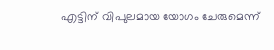എട്ടിന് വിപുലമായ യോഗം ചേരുമെന്ന്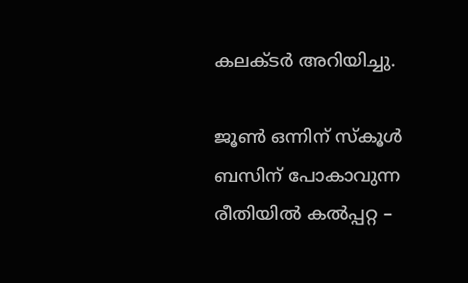കലക്ടര്‍ അറിയിച്ചു.

ജൂണ്‍ ഒന്നിന് സ്‌കൂള്‍ ബസിന് പോകാവുന്ന രീതിയില്‍ കല്‍പ്പറ്റ –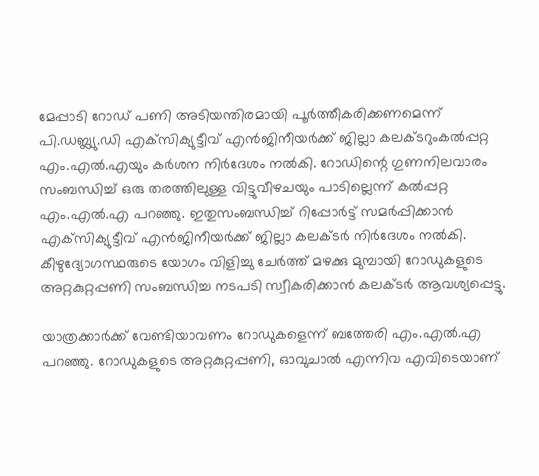മേപ്പാടി റോഡ് പണി അടിയന്തിരമായി പൂര്‍ത്തീകരിക്കണമെന്ന് പി.ഡബ്ല്യു.ഡി എക്‌സിക്യുട്ടീവ് എന്‍ജിനീയര്‍ക്ക് ജില്ലാ കലക്ടറുംകല്‍പ്പറ്റ എം.എല്‍.എയും കര്‍ശന നിര്‍ദേശം നല്‍കി. റോഡിന്റെ ഗുണനിലവാരം സംബന്ധിച്ച് ഒരു തരത്തിലുള്ള വിട്ടുവീഴചയും പാടില്ലെന്ന് കല്‍പ്പറ്റ എം.എല്‍.എ പറഞ്ഞു. ഇതുസംബന്ധിച്ച് റിപ്പോര്‍ട്ട് സമര്‍പ്പിക്കാന്‍ എക്‌സിക്യുട്ടീവ് എന്‍ജിനീയര്‍ക്ക് ജില്ലാ കലക്ടര്‍ നിര്‍ദേശം നല്‍കി. കീഴുദ്യോഗസ്ഥരുടെ യോഗം വിളിച്ചു ചേര്‍ത്ത് മഴക്കു മുമ്പായി റോഡുകളുടെ അറ്റകുറ്റപ്പണി സംബന്ധിച്ച നടപടി സ്വീകരിക്കാന്‍ കലക്ടര്‍ ആവശ്യപ്പെട്ടു.

യാത്രക്കാര്‍ക്ക് വേണ്ടിയാവണം റോഡുകളെന്ന് ബത്തേരി എം.എല്‍.എ പറഞ്ഞു. റോഡുകളുടെ അറ്റകുറ്റപ്പണി, ഓവുചാല്‍ എന്നിവ എവിടെയാണ്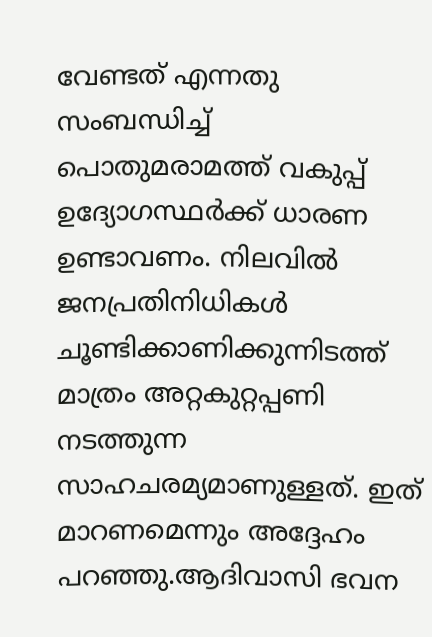വേണ്ടത് എന്നതു സംബന്ധിച്ച് പൊതുമരാമത്ത് വകുപ്പ് ഉദ്യോഗസ്ഥര്‍ക്ക് ധാരണ ഉണ്ടാവണം. നിലവില്‍ ജനപ്രതിനിധികള്‍ ചൂണ്ടിക്കാണിക്കുന്നിടത്ത് മാത്രം അറ്റകുറ്റപ്പണി നടത്തുന്ന സാഹചരമ്യമാണുള്ളത്. ഇത് മാറണമെന്നും അദ്ദേഹം പറഞ്ഞു.ആദിവാസി ഭവന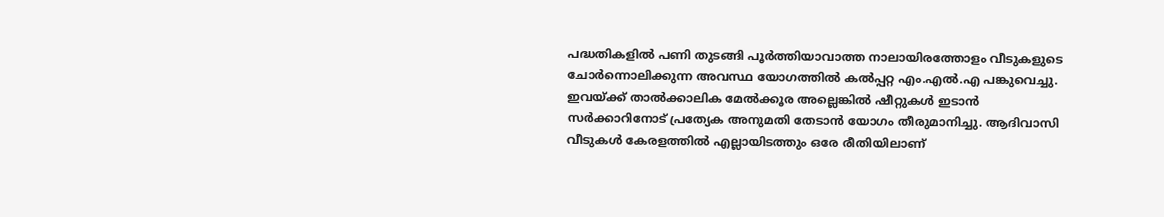പദ്ധതികളില്‍ പണി തുടങ്ങി പൂര്‍ത്തിയാവാത്ത നാലായിരത്തോളം വീടുകളുടെ ചോര്‍ന്നൊലിക്കുന്ന അവസ്ഥ യോഗത്തില്‍ കല്‍പ്പറ്റ എം.എല്‍.എ പങ്കുവെച്ചു. ഇവയ്‌ക്ക് താല്‍ക്കാലിക മേല്‍ക്കൂര അല്ലെങ്കില്‍ ഷീറ്റുകള്‍ ഇടാന്‍ സര്‍ക്കാറിനോട് പ്രത്യേക അനുമതി തേടാന്‍ യോഗം തീരുമാനിച്ചു. ആദിവാസി വീടുകള്‍ കേരളത്തില്‍ എല്ലായിടത്തും ഒരേ രീതിയിലാണ്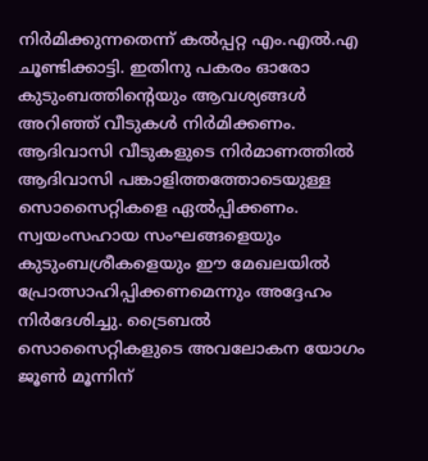നിര്‍മിക്കുന്നതെന്ന് കല്‍പ്പറ്റ എം.എല്‍.എ ചൂണ്ടിക്കാട്ടി. ഇതിനു പകരം ഓരോ കുടുംബത്തിന്റെയും ആവശ്യങ്ങള്‍ അറിഞ്ഞ് വീടുകള്‍ നിര്‍മിക്കണം. ആദിവാസി വീടുകളുടെ നിര്‍മാണത്തില്‍ ആദിവാസി പങ്കാളിത്തത്തോടെയുള്ള സൊസൈറ്റികളെ ഏല്‍പ്പിക്കണം. സ്വയംസഹായ സംഘങ്ങളെയും കുടുംബശ്രീകളെയും ഈ മേഖലയില്‍ പ്രോത്സാഹിപ്പിക്കണമെന്നും അദ്ദേഹം നിര്‍ദേശിച്ചു. ട്രൈബല്‍ സൊസൈറ്റികളുടെ അവലോകന യോഗം ജൂണ്‍ മൂന്നിന്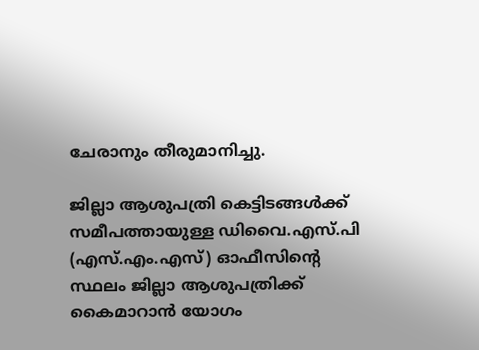ചേരാനും തീരുമാനിച്ചു.

ജില്ലാ ആശുപത്രി കെട്ടിടങ്ങള്‍ക്ക് സമീപത്തായുള്ള ഡിവൈ.എസ്.പി (എസ്.എം.എസ്) ഓഫീസിന്റെ സ്ഥലം ജില്ലാ ആശുപത്രിക്ക് കൈമാറാന്‍ യോഗം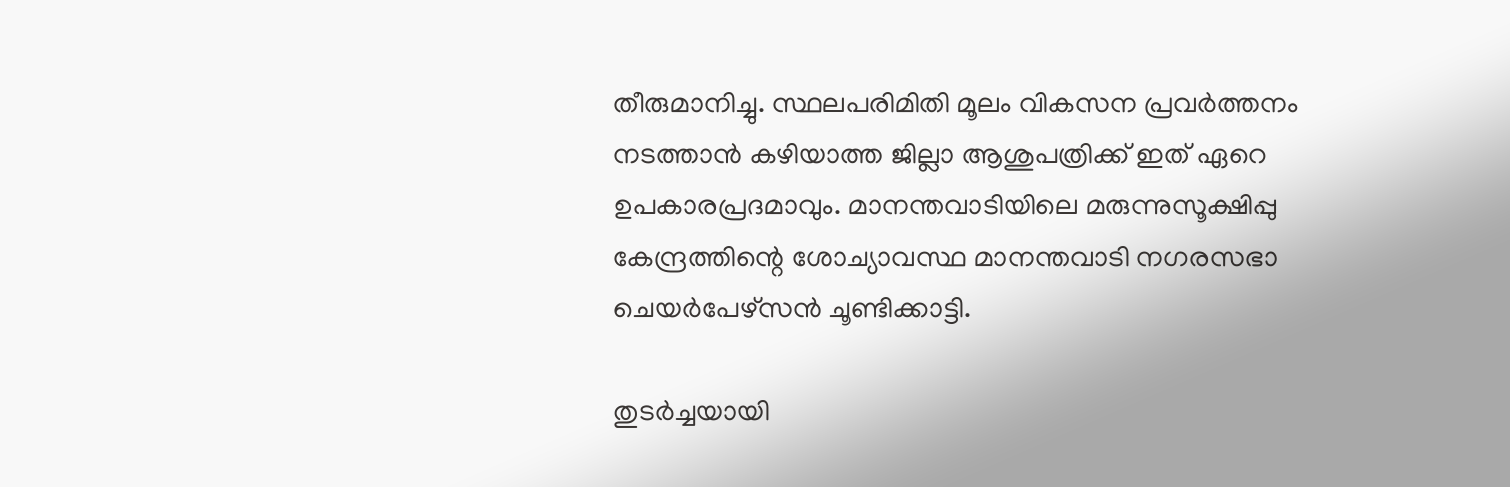തീരുമാനിച്ചു. സ്ഥലപരിമിതി മൂലം വികസന പ്രവര്‍ത്തനം നടത്താന്‍ കഴിയാത്ത ജില്ലാ ആശുപത്രിക്ക് ഇത് ഏറെ ഉപകാരപ്രദമാവും. മാനന്തവാടിയിലെ മരുന്നുസൂക്ഷിപ്പു കേന്ദ്രത്തിന്റെ ശോച്യാവസ്ഥ മാനന്തവാടി നഗരസഭാ ചെയര്‍പേഴ്‌സന്‍ ചൂണ്ടിക്കാട്ടി.

തുടര്‍ച്ചയായി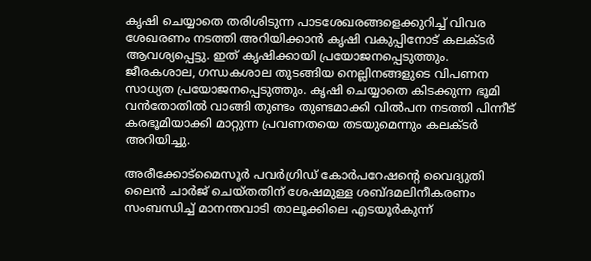കൃഷി ചെയ്യാതെ തരിശിടുന്ന പാടശേഖരങ്ങളെക്കുറിച്ച് വിവര ശേഖരണം നടത്തി അറിയിക്കാന്‍ കൃഷി വകുപ്പിനോട് കലക്ടര്‍ ആവശ്യപ്പെട്ടു. ഇത് കൃഷിക്കായി പ്രയോജനപ്പെടുത്തും. ജീരകശാല, ഗന്ധകശാല തുടങ്ങിയ നെല്ലിനങ്ങളുടെ വിപണന സാധ്യത പ്രയോജനപ്പെടുത്തും. കൃഷി ചെയ്യാതെ കിടക്കുന്ന ഭൂമി വന്‍തോതില്‍ വാങ്ങി തുണ്ടം തുണ്ടമാക്കി വില്‍പന നടത്തി പിന്നീട് കരഭൂമിയാക്കി മാറ്റുന്ന പ്രവണതയെ തടയുമെന്നും കലക്ടര്‍ അറിയിച്ചു.

അരീക്കോട്‌മൈസൂര്‍ പവര്‍ഗ്രിഡ് കോര്‍പറേഷന്റെ വൈദ്യുതി ലൈന്‍ ചാര്‍ജ് ചെയ്തതിന് ശേഷമുള്ള ശബ്ദമലിനീകരണം സംബന്ധിച്ച് മാനന്തവാടി താലൂക്കിലെ എടയൂര്‍കുന്ന്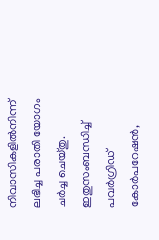നിവാസികളില്‍നിന്ന് ലഭിച്ച പരാതി യോഗം ചര്‍ച്ച ചെയ്തു. ഇതുസംബന്ധിച്ച് പവര്‍ഗ്രിഡ് കോര്‍പറേഷന്‍,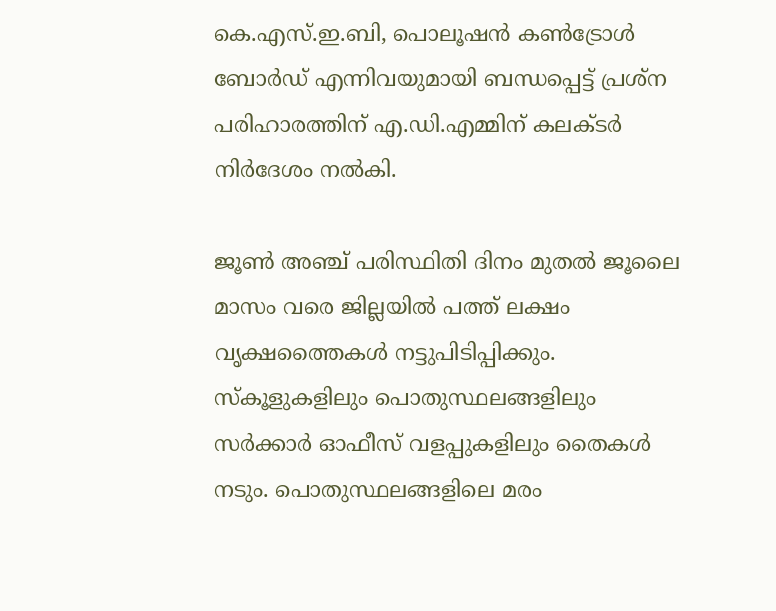കെ.എസ്.ഇ.ബി, പൊലൂഷന്‍ കണ്‍ട്രോള്‍ ബോര്‍ഡ് എന്നിവയുമായി ബന്ധപ്പെട്ട് പ്രശ്‌ന പരിഹാരത്തിന് എ.ഡി.എമ്മിന് കലക്ടര്‍ നിര്‍ദേശം നല്‍കി.

ജൂണ്‍ അഞ്ച് പരിസ്ഥിതി ദിനം മുതല്‍ ജൂലൈ മാസം വരെ ജില്ലയില്‍ പത്ത് ലക്ഷം വൃക്ഷത്തൈകള്‍ നട്ടുപിടിപ്പിക്കും. സ്‌കൂളുകളിലും പൊതുസ്ഥലങ്ങളിലും സര്‍ക്കാര്‍ ഓഫീസ് വളപ്പുകളിലും തൈകള്‍ നടും. പൊതുസ്ഥലങ്ങളിലെ മരം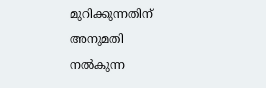മുറിക്കുന്നതിന് അനുമതി നല്‍കുന്ന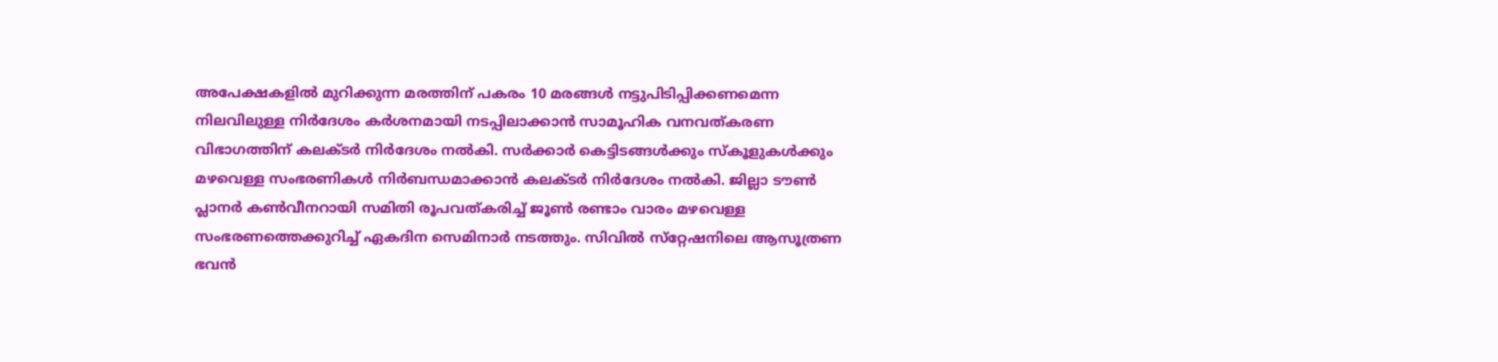അപേക്ഷകളില്‍ മുറിക്കുന്ന മരത്തിന് പകരം 10 മരങ്ങള്‍ നട്ടുപിടിപ്പിക്കണമെന്ന നിലവിലുള്ള നിര്‍ദേശം കര്‍ശനമായി നടപ്പിലാക്കാന്‍ സാമൂഹിക വനവത്കരണ വിഭാഗത്തിന് കലക്ടര്‍ നിര്‍ദേശം നല്‍കി. സര്‍ക്കാര്‍ കെട്ടിടങ്ങള്‍ക്കും സ്‌കൂളുകള്‍ക്കും മഴവെള്ള സംഭരണികള്‍ നിര്‍ബന്ധമാക്കാന്‍ കലക്ടര്‍ നിര്‍ദേശം നല്‍കി. ജില്ലാ ടൗണ്‍ പ്ലാനര്‍ കണ്‍വീനറായി സമിതി രൂപവത്കരിച്ച് ജൂണ്‍ രണ്ടാം വാരം മഴവെള്ള സംഭരണത്തെക്കുറിച്ച് ഏകദിന സെമിനാര്‍ നടത്തും. സിവില്‍ സ്‌റ്റേഷനിലെ ആസൂത്രണ ഭവന്‍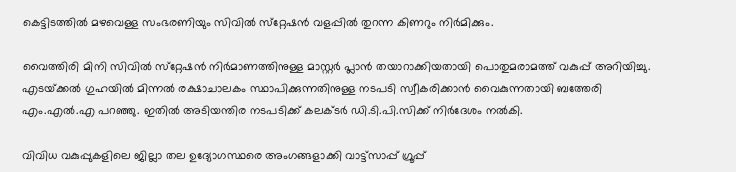കെട്ടിടത്തില്‍ മഴവെള്ള സംഭരണിയും സിവില്‍ സ്‌റ്റേഷന്‍ വളപ്പില്‍ തുറന്ന കിണറും നിര്‍മിക്കും.

വൈത്തിരി മിനി സിവില്‍ സ്‌റ്റേഷന്‍ നിര്‍മാണത്തിനുള്ള മാസ്റ്റര്‍ പ്ലാന്‍ തയാറാക്കിയതായി പൊതുമരാമത്ത് വകുപ്പ് അറിയിച്ചു. എടയ്‌ക്കല്‍ ഗുഹയില്‍ മിന്നല്‍ രക്ഷാചാലകം സ്ഥാപിക്കുന്നതിനുള്ള നടപടി സ്വീകരിക്കാന്‍ വൈകുന്നതായി ബത്തേരി എം.എല്‍.എ പറഞ്ഞു. ഇതില്‍ അടിയന്തിര നടപടിക്ക് കലക്ടര്‍ ഡി.ടി.പി.സിക്ക് നിര്‍ദേശം നല്‍കി.

വിവിധ വകുപ്പുകളിലെ ജില്ലാ തല ഉദ്യോഗസ്ഥരെ അംഗങ്ങളാക്കി വാട്ട്‌സാപ്പ് ഗ്രൂപ്പ്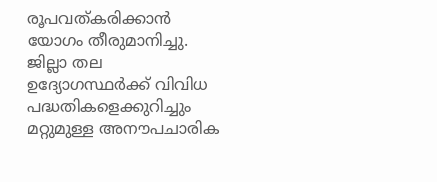രൂപവത്കരിക്കാന്‍ യോഗം തീരുമാനിച്ചു. ജില്ലാ തല ഉദ്യോഗസ്ഥര്‍ക്ക് വിവിധ പദ്ധതികളെക്കുറിച്ചും മറ്റുമുള്ള അനൗപചാരിക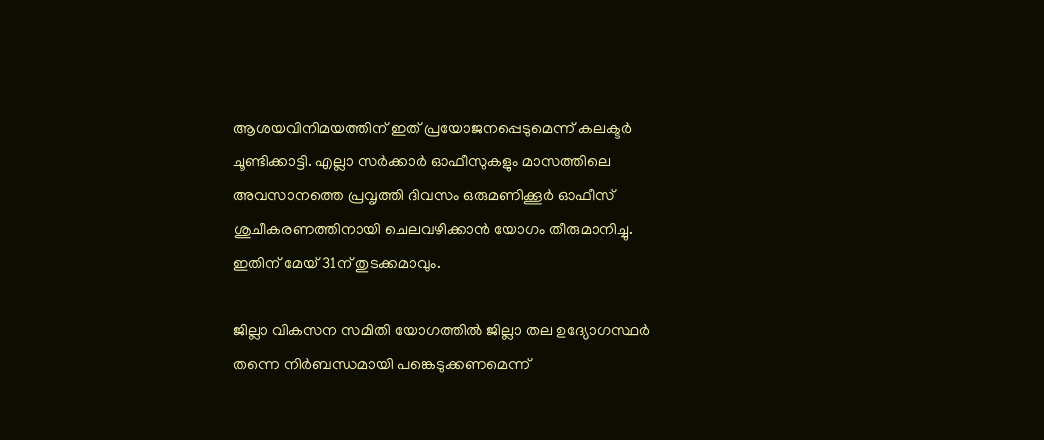ആശയവിനിമയത്തിന് ഇത് പ്രയോജനപ്പെടുമെന്ന് കലക്ടര്‍ ചൂണ്ടിക്കാട്ടി. എല്ലാ സര്‍ക്കാര്‍ ഓഫീസുകളും മാസത്തിലെ അവസാനത്തെ പ്രവൃത്തി ദിവസം ഒരുമണിക്കൂര്‍ ഓഫീസ് ശുചീകരണത്തിനായി ചെലവഴിക്കാന്‍ യോഗം തീരുമാനിച്ചു. ഇതിന് മേയ് 31ന് തുടക്കമാവും.

ജില്ലാ വികസന സമിതി യോഗത്തില്‍ ജില്ലാ തല ഉദ്യോഗസ്ഥര്‍ തന്നെ നിര്‍ബന്ധമായി പങ്കെടുക്കണമെന്ന്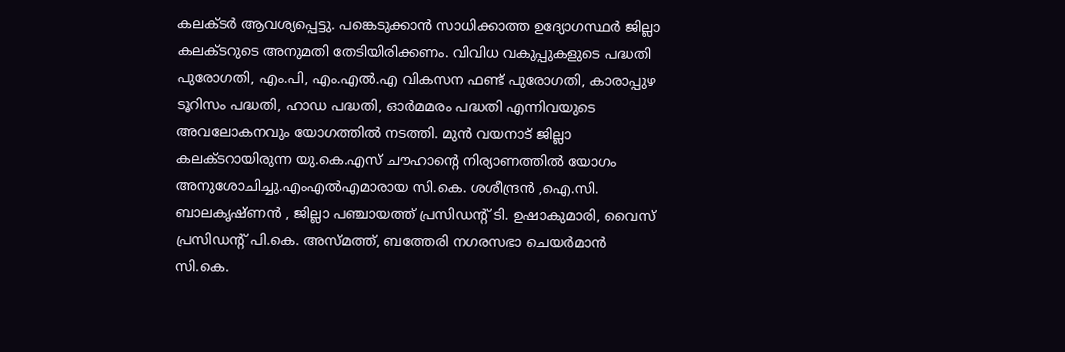കലക്ടര്‍ ആവശ്യപ്പെട്ടു. പങ്കെടുക്കാന്‍ സാധിക്കാത്ത ഉദ്യോഗസ്ഥര്‍ ജില്ലാ കലക്ടറുടെ അനുമതി തേടിയിരിക്കണം. വിവിധ വകുപ്പുകളുടെ പദ്ധതി പുരോഗതി, എം.പി, എം.എല്‍.എ വികസന ഫണ്ട് പുരോഗതി, കാരാപ്പുഴ ടൂറിസം പദ്ധതി, ഹാഡ പദ്ധതി, ഓര്‍മമരം പദ്ധതി എന്നിവയുടെ അവലോകനവും യോഗത്തില്‍ നടത്തി. മുന്‍ വയനാട് ജില്ലാ കലക്ടറായിരുന്ന യു.കെ.എസ് ചൗഹാന്റെ നിര്യാണത്തില്‍ യോഗം അനുശോചിച്ചു.എംഎല്‍എമാരായ സി.കെ. ശശീന്ദ്രന്‍ ,ഐ.സി. ബാലകൃഷ്ണന്‍ , ജില്ലാ പഞ്ചായത്ത് പ്രസിഡന്റ് ടി. ഉഷാകുമാരി, വൈസ് പ്രസിഡന്റ് പി.കെ. അസ്മത്ത്, ബത്തേരി നഗരസഭാ ചെയര്‍മാന്‍ സി.കെ.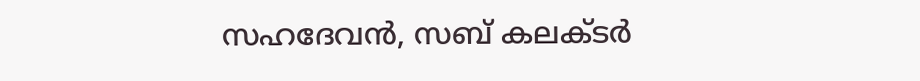സഹദേവന്‍, സബ് കലക്ടര്‍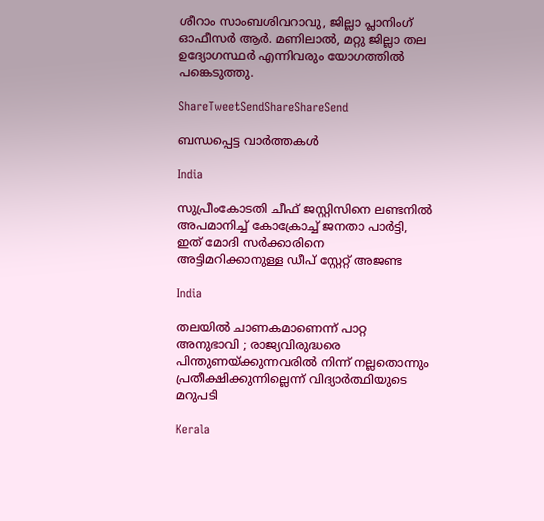ശീറാം സാംബശിവറാവു, ജില്ലാ പ്ലാനിംഗ് ഓഫീസര്‍ ആര്‍. മണിലാല്‍, മറ്റു ജില്ലാ തല ഉദ്യോഗസ്ഥര്‍ എന്നിവരും യോഗത്തില്‍ പങ്കെടുത്തു.

ShareTweetSendShareShareSend

ബന്ധപ്പെട്ട വാര്‍ത്തകള്‍

India

സുപ്രീംകോടതി ചീഫ് ജസ്റ്റിസിനെ ലണ്ടനില്‍ അപമാനിച്ച് കോക്രോച്ച് ജനതാ പാര്‍ട്ടി, ഇത് മോദി സര്‍ക്കാരിനെ അട്ടിമറിക്കാനുള്ള ഡീപ് സ്റ്റേറ്റ് അജണ്ട

India

തലയിൽ ചാണകമാണെന്ന് പാറ്റ അനുഭാവി ; രാജ്യവിരുദ്ധരെ പിന്തുണയ്‌ക്കുന്നവരിൽ നിന്ന് നല്ലതൊന്നും പ്രതീക്ഷിക്കുന്നില്ലെന്ന് വിദ്യാർത്ഥിയുടെ മറുപടി

Kerala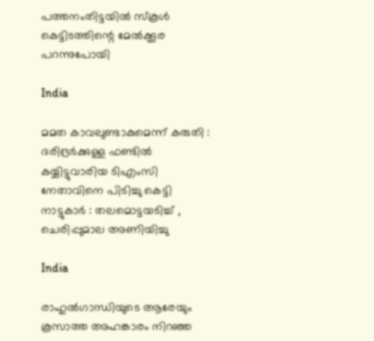പത്തനംതിട്ടയില്‍ സ്‌കൂള്‍ കെട്ടിടത്തിന്റെ മേല്‍ക്കൂര പറന്നുപോയി

India

മമത കാവലുണ്ടാകുമെന്ന് കരുതി : ദരിദ്രർക്കുള്ള ഫണ്ടിൽ കയ്യിട്ടുവാരിയ ടിഎംസി നേതാവിനെ പിടിച്ചു കെട്ടി നാട്ടുകാർ : തലമൊട്ടയടിച്ച് , ചെരിപ്പുമാല അണിയിച്ചു

India

രാഹുല്‍ഗാന്ധിയുടെ ആരേയും കൂസാത്ത അഹങ്കാരം നിറഞ്ഞ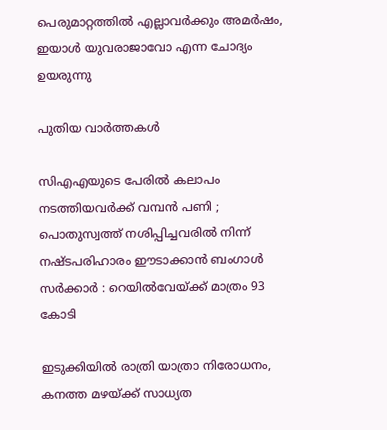പെരുമാറ്റത്തില്‍ എല്ലാവര്‍ക്കും അമര്‍ഷം, ഇയാള്‍ യുവരാജാവോ എന്ന ചോദ്യം ഉയരുന്നു

പുതിയ വാര്‍ത്തകള്‍

സിഎഎയുടെ പേരിൽ കലാപം നടത്തിയവർക്ക് വമ്പൻ പണി ; പൊതുസ്വത്ത് നശിപ്പിച്ചവരിൽ നിന്ന് നഷ്ടപരിഹാരം ഈടാക്കാൻ ബംഗാൾ സർക്കാർ : റെയിൽവേയ്‌ക്ക് മാത്രം 93 കോടി

ഇടുക്കിയില്‍ രാത്രി യാത്രാ നിരോധനം, കനത്ത മഴയ്‌ക്ക് സാധ്യത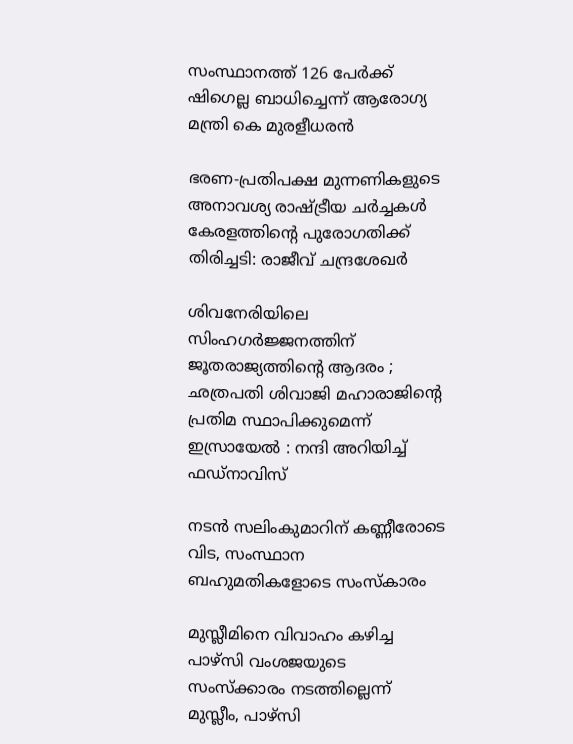സംസ്ഥാനത്ത് 126 പേര്‍ക്ക് ഷിഗെല്ല ബാധിച്ചെന്ന് ആരോഗ്യ മന്ത്രി കെ മുരളീധരന്‍

ഭരണ-പ്രതിപക്ഷ മുന്നണികളുടെ അനാവശ്യ രാഷ്‌ട്രീയ ചർച്ചകൾ കേരളത്തിന്റെ പുരോഗതിക്ക് തിരിച്ചടി: രാജീവ് ചന്ദ്രശേഖർ

ശിവനേരിയിലെ സിംഹഗർജ്ജനത്തിന് ജൂതരാജ്യത്തിന്റെ ആദരം ; ഛത്രപതി ശിവാജി മഹാരാജിന്റെ പ്രതിമ സ്ഥാപിക്കുമെന്ന് ഇസ്രായേൽ : നന്ദി അറിയിച്ച് ഫഡ്നാവിസ്

നടന്‍ സലിംകുമാറിന് കണ്ണീരോടെ വിട, സംസ്ഥാന ബഹുമതികളോടെ സംസ്‌കാരം

മുസ്ലീമിനെ വിവാഹം കഴിച്ച പാഴ്സി വംശജയുടെ സംസ്ക്കാരം നടത്തില്ലെന്ന് മുസ്ലീം, പാഴ്സി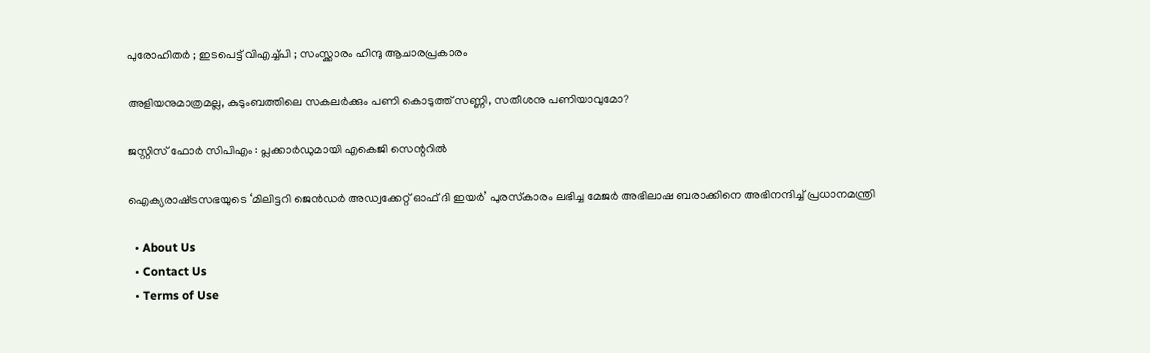പുരോഹിതർ ; ഇടപെട്ട് വിഎച്ച്പി ; സംസ്ക്കാരം ഹിന്ദു ആചാരപ്രകാരം

അളിയനുമാത്രമല്ല, കുടുംബത്തിലെ സകലര്‍ക്കും പണി കൊടുത്ത് സണ്ണി, സതീശനു പണിയാവുമോ?

ജസ്റ്റിസ് ഫോര്‍ സിപിഎം : പ്ലക്കാര്‍ഡുമായി എകെജി സെന്ററില്‍

ഐക്യരാഷ്‌ട്രസഭയുടെ ‘മിലിട്ടറി ജെൻഡർ അഡ്വക്കേറ്റ് ഓഫ് ദി ഇയർ’ പുരസ്‌കാരം ലഭിച്ച മേജർ അഭിലാഷ ബരാക്കിനെ അഭിനന്ദിച്ച് പ്രധാനമന്ത്രി

  • About Us
  • Contact Us
  • Terms of Use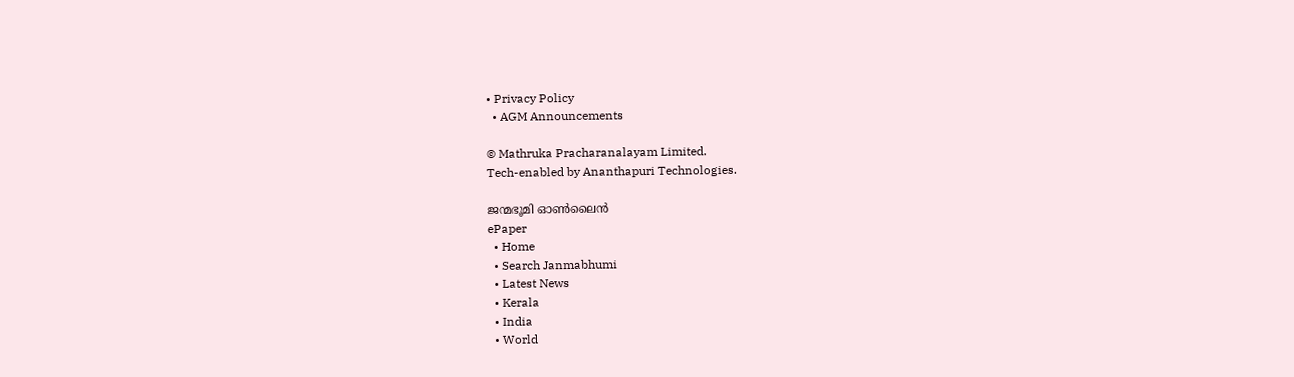• Privacy Policy
  • AGM Announcements

© Mathruka Pracharanalayam Limited.
Tech-enabled by Ananthapuri Technologies.

ജന്മഭൂമി ഓണ്‍ലൈന്‍
ePaper
  • Home
  • Search Janmabhumi
  • Latest News
  • Kerala
  • India
  • World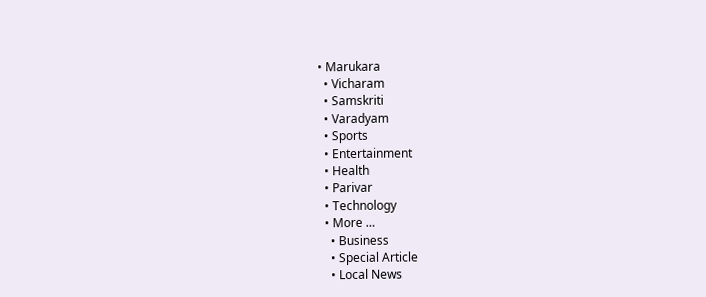• Marukara
  • Vicharam
  • Samskriti
  • Varadyam
  • Sports
  • Entertainment
  • Health
  • Parivar
  • Technology
  • More …
    • Business
    • Special Article
    • Local News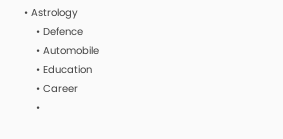• Astrology
    • Defence
    • Automobile
    • Education
    • Career
    •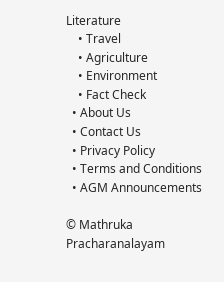Literature
    • Travel
    • Agriculture
    • Environment
    • Fact Check
  • About Us
  • Contact Us
  • Privacy Policy
  • Terms and Conditions
  • AGM Announcements

© Mathruka Pracharanalayam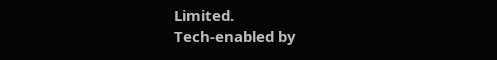Limited.
Tech-enabled by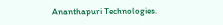Ananthapuri Technologies.